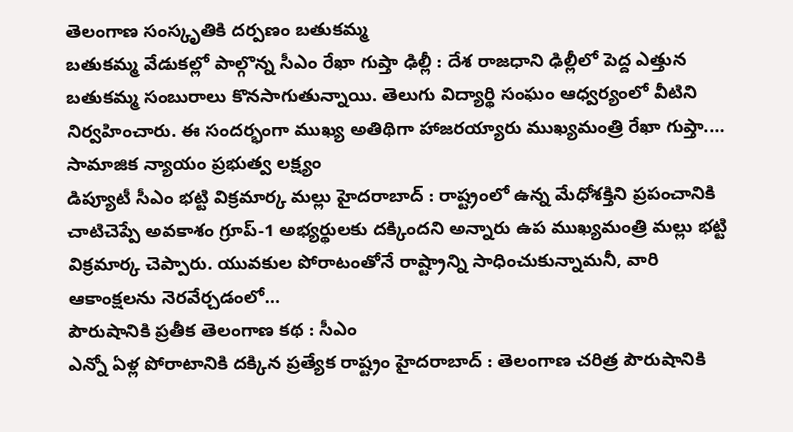తెలంగాణ సంస్కృతికి దర్పణం బతుకమ్మ
బతుకమ్మ వేడుకల్లో పాల్గొన్న సీఎం రేఖా గుప్తా ఢిల్లీ : దేశ రాజధాని ఢిల్లీలో పెద్ద ఎత్తున బతుకమ్మ సంబురాలు కొనసాగుతున్నాయి. తెలుగు విద్యార్థి సంఘం ఆధ్వర్యంలో వీటిని నిర్వహించారు. ఈ సందర్భంగా ముఖ్య అతిథిగా హాజరయ్యారు ముఖ్యమంత్రి రేఖా గుప్తా.…
సామాజిక న్యాయం ప్రభుత్వ లక్ష్యం
డిప్యూటీ సీఎం భట్టి విక్రమార్క మల్లు హైదరాబాద్ : రాష్ట్రంలో ఉన్న మేధోశక్తిని ప్రపంచానికి చాటిచెప్పే అవకాశం గ్రూప్-1 అభ్యర్థులకు దక్కిందని అన్నారు ఉప ముఖ్యమంత్రి మల్లు భట్టి విక్రమార్క చెప్పారు. యువకుల పోరాటంతోనే రాష్ట్రాన్ని సాధించుకున్నామనీ, వారి ఆకాంక్షలను నెరవేర్చడంలో…
పౌరుషానికి ప్రతీక తెలంగాణ కథ : సీఎం
ఎన్నో ఏళ్ల పోరాటానికి దక్కిన ప్రత్యేక రాష్ట్రం హైదరాబాద్ : తెలంగాణ చరిత్ర పౌరుషానికి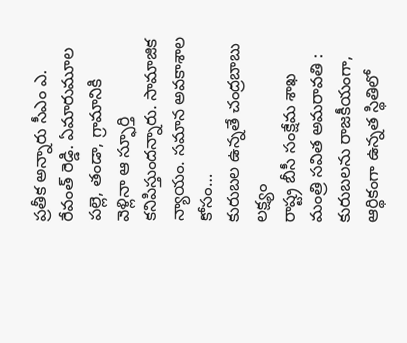ప్రతీక అన్నారు సీఎం ఎ. రేవంత్ రెడ్డి. ఏమారుమూల పల్లె, తండా, గ్రామానికి వెళ్లినా ఆ స్ఫూర్తి కనిపిస్తుందన్నారు. సామాజిక న్యాయం. సమాన అవకాశాల కోసం…
కురుబల ఉన్నతే చంద్రబాబు లక్ష్యం
రాష్ట్ర బీసీ సంక్షేమ శాఖ మంత్రి సవిత అమరావతి : కురుబలను రాజకీయంగా, ఆర్థికంగా ఉన్నత స్థితిలో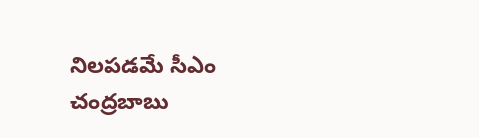నిలపడమే సీఎం చంద్రబాబు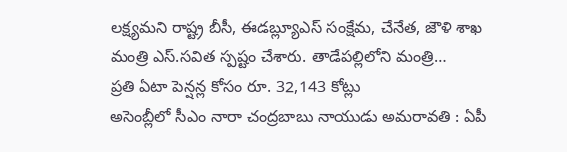లక్ష్యమని రాష్ట్ర బీసీ, ఈడబ్ల్యూఎస్ సంక్షేమ, చేనేత, జౌళి శాఖ మంత్రి ఎస్.సవిత స్పష్టం చేశారు. తాడేపల్లిలోని మంత్రి…
ప్రతి ఏటా పెన్షన్ల కోసం రూ. 32,143 కోట్లు
అసెంబ్లీలో సీఎం నారా చంద్రబాబు నాయుడు అమరావతి : ఏపీ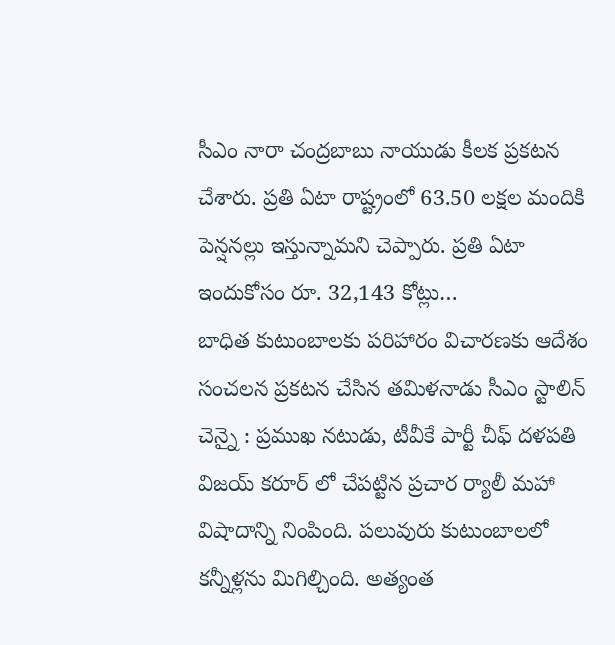సీఎం నారా చంద్రబాబు నాయుడు కీలక ప్రకటన చేశారు. ప్రతి ఏటా రాష్ట్రంలో 63.50 లక్షల మందికి పెన్షనల్లు ఇస్తున్నామని చెప్పారు. ప్రతి ఏటా ఇందుకోసం రూ. 32,143 కోట్లు…
బాధిత కుటుంబాలకు పరిహారం విచారణకు ఆదేశం
సంచలన ప్రకటన చేసిన తమిళనాడు సీఎం స్టాలిన్ చెన్నై : ప్రముఖ నటుడు, టీవీకే పార్టీ చీఫ్ దళపతి విజయ్ కరూర్ లో చేపట్టిన ప్రచార ర్యాలీ మహా విషాదాన్ని నింపింది. పలువురు కుటుంబాలలో కన్నీళ్లను మిగిల్చింది. అత్యంత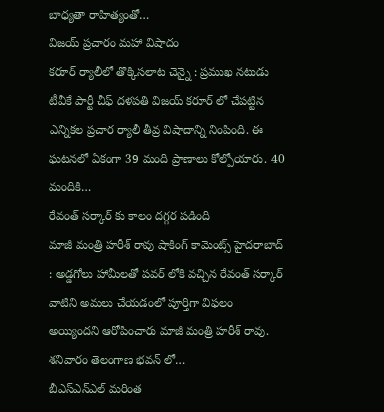బాధ్యతా రాహిత్యంతో…
విజయ్ ప్రచారం మహా విషాదం
కరూర్ ర్యాలీలో తొక్కిసలాట చెన్నై : ప్రముఖ నటుడు టీవీకే పార్టీ చీఫ్ దళపతి విజయ్ కరూర్ లో చేపట్టిన ఎన్నికల ప్రచార ర్యాలీ తీవ్ర విషాదాన్ని నింపింది. ఈ ఘటనలో ఏకంగా 39 మంది ప్రాణాలు కోల్పోయారు. 40 మందికి…
రేవంత్ సర్కార్ కు కాలం దగ్గర పడింది
మాజీ మంత్రి హరీశ్ రావు షాకింగ్ కామెంట్స్ హైదరాబాద్ : అడ్డగోలు హామీలతో పవర్ లోకి వచ్చిన రేవంత్ సర్కార్ వాటిని అమలు చేయడంలో పూర్తిగా విఫలం అయ్యిందని ఆరోపించారు మాజీ మంత్రి హరీశ్ రావు. శనివారం తెలంగాణ భవన్ లో…
బీఎస్ఎన్ఎల్ మరింత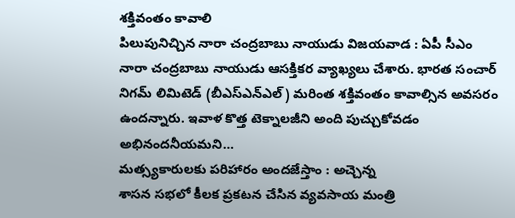శక్తివంతం కావాలి
పిలుపునిచ్చిన నారా చంద్రబాబు నాయుడు విజయవాడ : ఏపీ సీఎం నారా చంద్రబాబు నాయుడు ఆసక్తికర వ్యాఖ్యలు చేశారు. భారత సంచార్ నిగమ్ లిమిటెడ్ (బీఎస్ఎన్ఎల్) మరింత శక్తివంతం కావాల్సిన అవసరం ఉందన్నారు. ఇవాళ కొత్త టెక్నాలజీని అంది పుచ్చుకోవడం అభినందనీయమని…
మత్స్యకారులకు పరిహారం అందజేస్తాం : అచ్చెన్న
శాసన సభలో కీలక ప్రకటన చేసిన వ్యవసాయ మంత్రి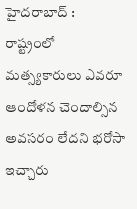హైదరాబాద్ : రాష్ట్రంలో మత్స్యకారులు ఎవరూ ఆందోళన చెందాల్సిన అవసరం లేదని భరోసా ఇచ్చారు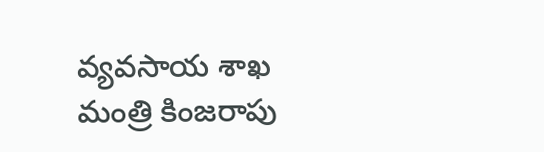వ్యవసాయ శాఖ మంత్రి కింజరాపు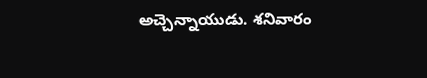అచ్చెన్నాయుడు. శనివారం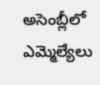అసెంబ్లీలో ఎమ్మెల్యేలు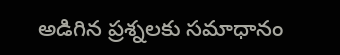అడిగిన ప్రశ్నలకు సమాధానం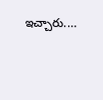ఇచ్చారు.…